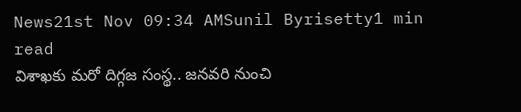News21st Nov 09:34 AMSunil Byrisetty1 min read
విశాఖకు మరో దిగ్గజ సంస్థ.. జనవరి నుంచి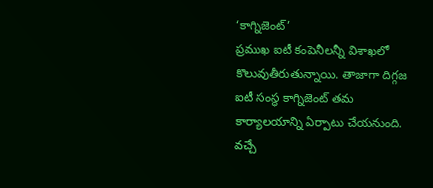‘కాగ్నిజెంట్’
ప్రముఖ ఐటీ కంపెనీలన్నీ విశాఖలో కొలువుతీరుతున్నాయి. తాజాగా దిగ్గజ ఐటీ సంస్థ కాగ్నిజెంట్ తమ కార్యాలయాన్ని ఏర్పాటు చేయనుంది. వచ్చే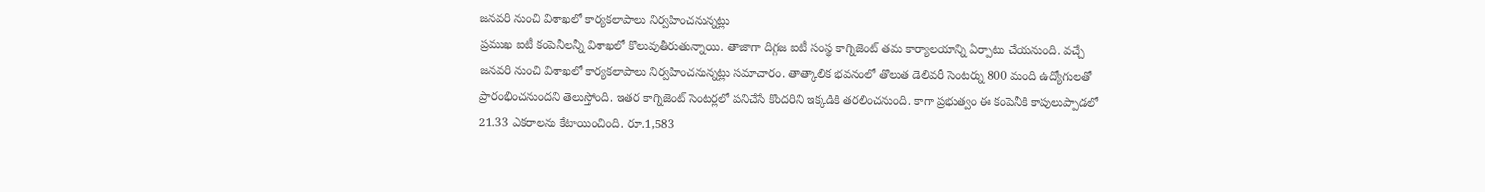జనవరి నుంచి విశాఖలో కార్యకలాపాలు నిర్వహించనున్నట్లు
ప్రముఖ ఐటీ కంపెనీలన్నీ విశాఖలో కొలువుతీరుతున్నాయి. తాజాగా దిగ్గజ ఐటీ సంస్థ కాగ్నిజెంట్ తమ కార్యాలయాన్ని ఏర్పాటు చేయనుంది. వచ్చే జనవరి నుంచి విశాఖలో కార్యకలాపాలు నిర్వహించనున్నట్లు సమాచారం. తాత్కాలిక భవనంలో తొలుత డెలివరీ సెంటర్ను 800 మంది ఉద్యోగులతో ప్రారంభించనుందని తెలుస్తోంది. ఇతర కాగ్నిజెంట్ సెంటర్లలో పనిచేసే కొందరిని ఇక్కడికి తరలించనుంది. కాగా ప్రభుత్వం ఈ కంపెనీకి కాపులుప్పాడలో 21.33 ఎకరాలను కేటాయించింది. రూ.1,583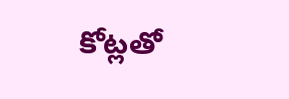కోట్లతో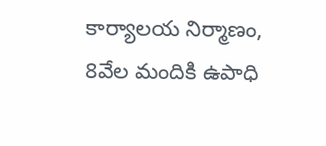కార్యాలయ నిర్మాణం, 8వేల మందికి ఉపాధి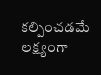కల్పించడమే లక్ష్యంగా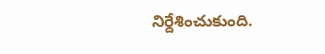నిర్దేశించుకుంది.